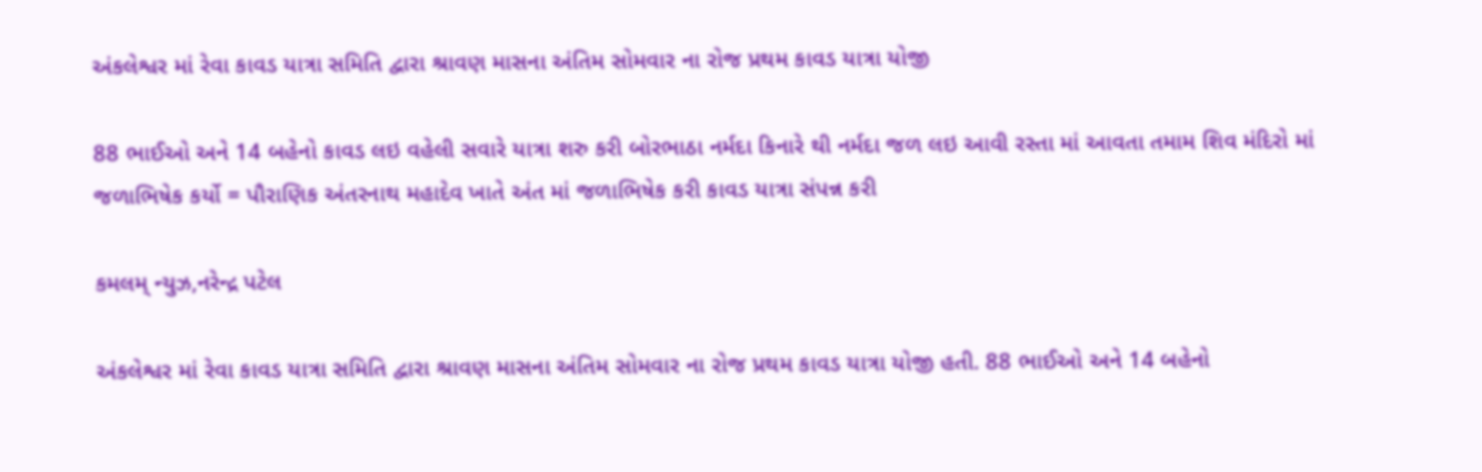અંકલેશ્વર માં રેવા કાવડ યાત્રા સમિતિ દ્વારા શ્રાવણ માસના અંતિમ સોમવાર ના રોજ પ્રથમ કાવડ યાત્રા યોજી

88 ભાઈઓ અને 14 બહેનો કાવડ લઇ વહેલી સવારે યાત્રા શરુ કરી બોરભાઠા નર્મદા કિનારે થી નર્મદા જળ લઇ આવી રસ્તા માં આવતા તમામ શિવ મંદિરો માં જળાભિષેક કર્યો = પૌરાણિક અંતરનાથ મહાદેવ ખાતે અંત માં જળાભિષેક કરી કાવડ યાત્રા સંપન્ન કરી

કમલમ્ ન્યુઝ,નરેન્દ્ર પટેલ

અંકલેશ્વર માં રેવા કાવડ યાત્રા સમિતિ દ્વારા શ્રાવણ માસના અંતિમ સોમવાર ના રોજ પ્રથમ કાવડ યાત્રા યોજી હતી. 88 ભાઈઓ અને 14 બહેનો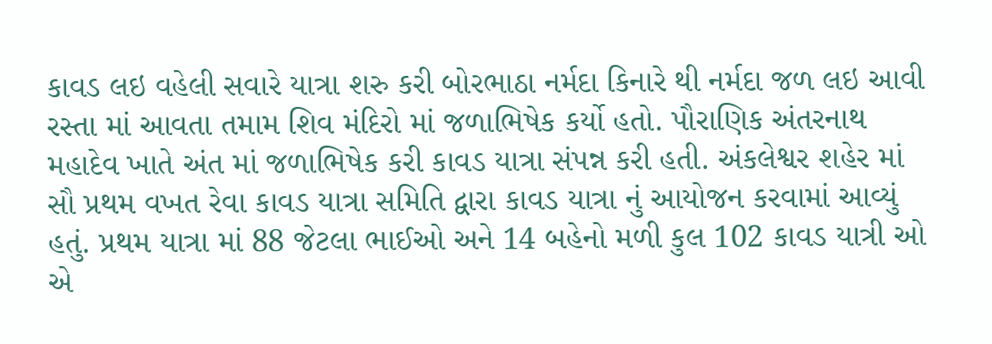કાવડ લઇ વહેલી સવારે યાત્રા શરુ કરી બોરભાઠા નર્મદા કિનારે થી નર્મદા જળ લઇ આવી રસ્તા માં આવતા તમામ શિવ મંદિરો માં જળાભિષેક કર્યો હતો. પૌરાણિક અંતરનાથ મહાદેવ ખાતે અંત માં જળાભિષેક કરી કાવડ યાત્રા સંપન્ન કરી હતી. અંકલેશ્વર શહેર માં સૌ પ્રથમ વખત રેવા કાવડ યાત્રા સમિતિ દ્વારા કાવડ યાત્રા નું આયોજન કરવામાં આવ્યું હતું. પ્રથમ યાત્રા માં 88 જેટલા ભાઈઓ અને 14 બહેનો મળી કુલ 102 કાવડ યાત્રી ઓ એ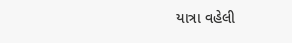યાત્રા વહેલી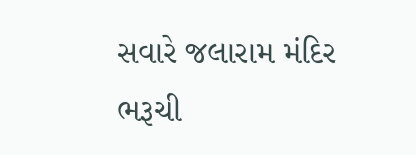સવારે જલારામ મંદિર ભરૂચી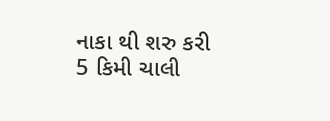નાકા થી શરુ કરી 5 કિમી ચાલી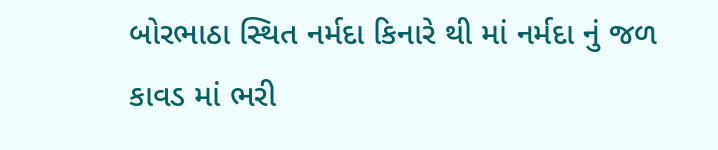બોરભાઠા સ્થિત નર્મદા કિનારે થી માં નર્મદા નું જળ કાવડ માં ભરી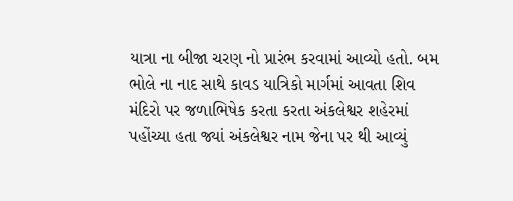યાત્રા ના બીજા ચરણ નો પ્રારંભ કરવામાં આવ્યો હતો. બમ ભોલે ના નાદ સાથે કાવડ યાત્રિકો માર્ગમાં આવતા શિવ મંદિરો પર જળાભિષેક કરતા કરતા અંકલેશ્વર શહેરમાં પહોંચ્યા હતા જ્યાં અંકલેશ્વર નામ જેના પર થી આવ્યું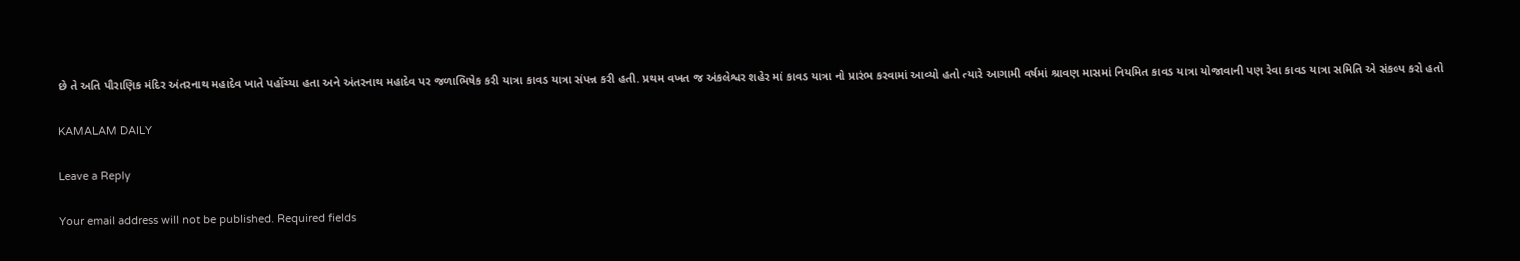છે તે અતિ પૌરાણિક મંદિર અંતરનાથ મહાદેવ ખાતે પહોંચ્યા હતા અને અંતરનાથ મહાદેવ પર જળાભિષેક કરી યાત્રા કાવડ યાત્રા સંપન્ન કરી હતી. પ્રથમ વખત જ અંકલેશ્વર શહેર માં કાવડ યાત્રા નો પ્રારંભ કરવામાં આવ્યો હતો ત્યારે આગામી વર્ષમાં શ્રાવણ માસમાં નિયમિત કાવડ યાત્રા યોજાવાની પણ રેવા કાવડ યાત્રા સમિતિ એ સંકલ્પ કરો હતો

KAMALAM DAILY

Leave a Reply

Your email address will not be published. Required fields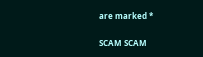are marked *

SCAM SCAM